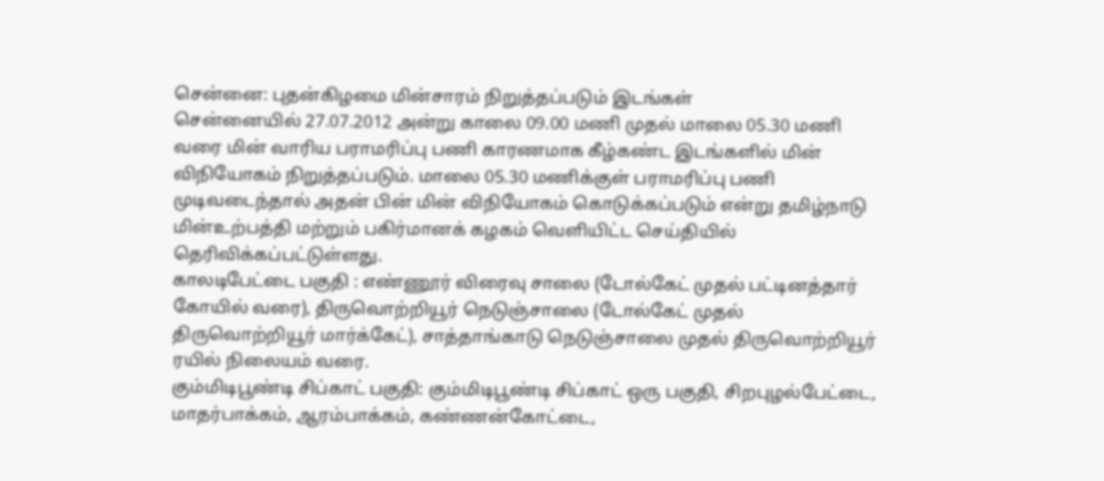சென்னை: புதன்கிழமை மின்சாரம் நிறுத்தப்படும் இடங்கள்
சென்னையில் 27.07.2012 அன்று காலை 09.00 மணி முதல் மாலை 05.30 மணி வரை மின் வாரிய பராமரிப்பு பணி காரணமாக கீழ்கண்ட இடங்களில் மின் விநியோகம் நிறுத்தப்படும். மாலை 05.30 மணிக்குள் பராமரிப்பு பணி முடிவடைந்தால் அதன் பின் மின் விநியோகம் கொடுக்கப்படும் என்று தமிழ்நாடு மின்உற்பத்தி மற்றும் பகிர்மானக் கழகம் வெளியிட்ட செய்தியில் தெரிவிக்கப்பட்டுள்ளது.
காலடிபேட்டை பகுதி : எண்ணூர் விரைவு சாலை (டோல்கேட் முதல் பட்டினத்தார் கோயில் வரை), திருவொற்றியூர் நெடுஞ்சாலை (டோல்கேட் முதல் திருவொற்றியூர் மார்க்கேட்), சாத்தாங்காடு நெடுஞ்சாலை முதல் திருவொற்றியூர் ரயில் நிலையம் வரை.
கும்மிடிபூண்டி சிப்காட் பகுதி: கும்மிடிபூண்டி சிப்காட் ஒரு பகுதி, சிறபுழல்பேட்டை, மாதர்பாக்கம், ஆரம்பாக்கம், கண்ணன்கோட்டை,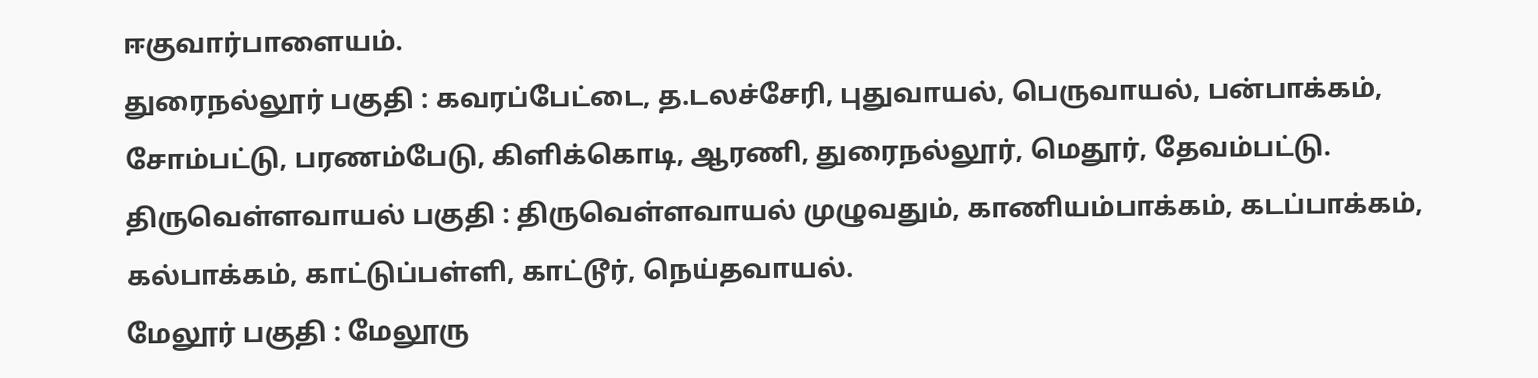ஈகுவார்பாளையம்.
துரைநல்லூர் பகுதி : கவரப்பேட்டை, த.டலச்சேரி, புதுவாயல், பெருவாயல், பன்பாக்கம், சோம்பட்டு, பரணம்பேடு, கிளிக்கொடி, ஆரணி, துரைநல்லூர், மெதூர், தேவம்பட்டு.
திருவெள்ளவாயல் பகுதி : திருவெள்ளவாயல் முழுவதும், காணியம்பாக்கம், கடப்பாக்கம், கல்பாக்கம், காட்டுப்பள்ளி, காட்டூர், நெய்தவாயல்.
மேலூர் பகுதி : மேலூரு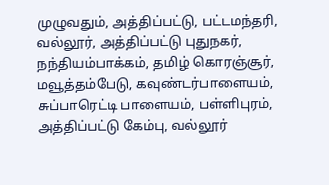முழுவதும், அத்திப்பட்டு, பட்டமந்தரி, வல்லூர், அத்திப்பட்டு புதுநகர், நந்தியம்பாக்கம், தமிழ் கொரஞ்சூர், மவூத்தம்பேடு, கவுண்டர்பாளையம், சுப்பாரெட்டி பாளையம், பள்ளிபுரம், அத்திப்பட்டு கேம்பு, வல்லூர்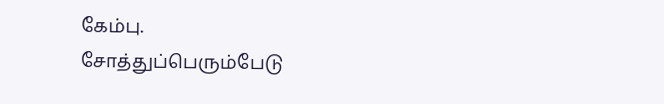கேம்பு.
சோத்துப்பெரும்பேடு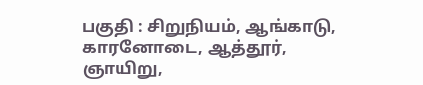பகுதி : சிறுநியம், ஆங்காடு, காரனோடை, ஆத்தூர், ஞாயிறு,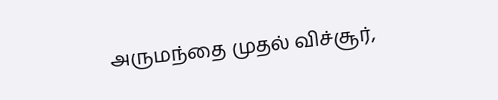அருமந்தை முதல் விச்சூர்,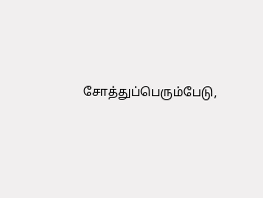சோத்துப்பெரும்பேடு,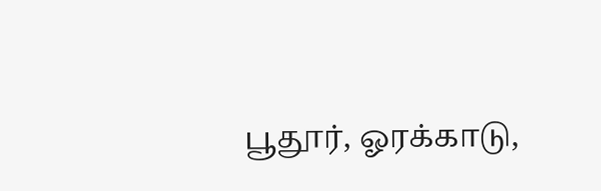பூதூர், ஓரக்காடு,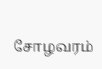சோழவரம்